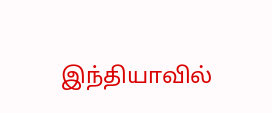இந்தியாவில்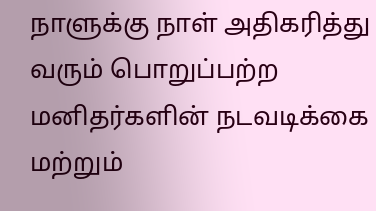நாளுக்கு நாள் அதிகரித்து வரும் பொறுப்பற்ற மனிதர்களின் நடவடிக்கை மற்றும்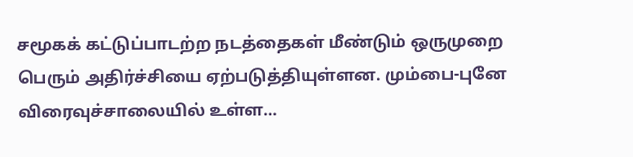சமூகக் கட்டுப்பாடற்ற நடத்தைகள் மீண்டும் ஒருமுறை பெரும் அதிர்ச்சியை ஏற்படுத்தியுள்ளன. மும்பை-புனே விரைவுச்சாலையில் உள்ள…